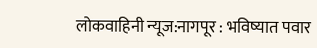लोकवाहिनी न्यूज:नागपूर : भविष्यात पवार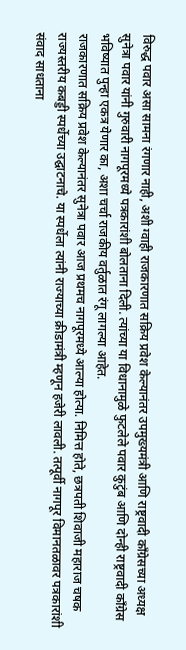विरुद्ध पवार असा सामना रंगणार नाही, अशी ग्वाही राजकारणात सक्रिय प्रवेश केल्यानंतर उपमुख्यमंत्री आणि राष्ट्रवादी काँग्रेसच्या अध्यक्ष सुनेत्रा पवार यांनी गुरुवारी नागपूरमध्ये पत्रकारांशी बोलताना दिली. त्यांच्या या विधानामुळे फुटलेले पवार कुटुंब आणि दोन्ही राष्ट्रवादी काँग्रेस भविष्यात पुन्हा एकत्र येणार का, अशा चर्चा राजकीय वर्तुळात रंगू लागल्या आहेत.
राजकारणात सक्रिय प्रवेश केल्यानंतर सुनेत्रा पवार आज प्रथमच नागपूरमध्ये आल्या होत्या. निमित्त होते, छत्रपती शिवाजी महाराज चषक राज्यस्तरीय कबड्डी स्पर्धेच्या उद्घाटनाचे. या स्पर्धेला त्यांनी राज्याच्या क्रीडामंत्री म्हणून हजेरी लावली. तत्पूर्वी नागपूर विमानतळावर पत्रकारांशी संवाद साधताना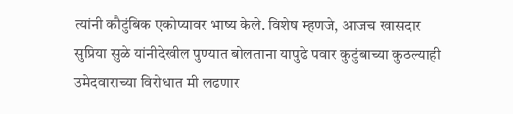त्यांनी कौटुंबिक एकोप्यावर भाष्य केले. विशेष म्हणजे, आजच खासदार सुप्रिया सुळे यांनीदेखील पुण्यात बोलताना यापुढे पवार कुटुंबाच्या कुठल्याही उमेदवाराच्या विरोधात मी लढणार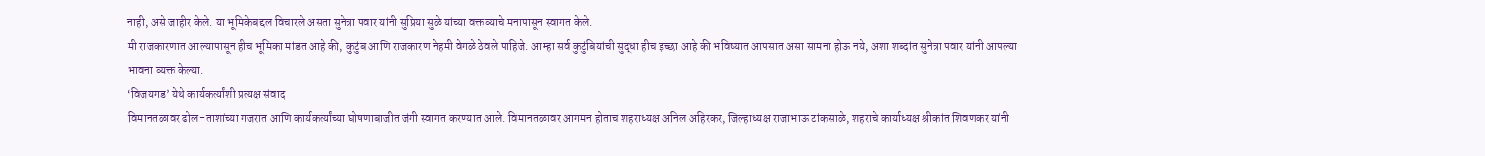नाही, असे जाहीर केले. या भूमिकेबद्दल विचारले असता सुनेत्रा पवार यांनी सुप्रिया सुळे यांच्या वक्तव्याचे मनापासून स्वागत केले.
मी राजकारणात आल्यापासून हीच भूमिका मांडत आहे की, कुटुंब आणि राजकारण नेहमी वेगळे ठेवले पाहिजे. आम्हा सर्व कुटुंबियांची सुद्धा हीच इच्छा आहे की भविष्यात आपसात असा सामना होऊ नये, अशा शब्दांत सुनेत्रा पवार यांनी आपल्या भावना व्यक्त केल्या.
‘विजयगड’ येथे कार्यकर्त्यांशी प्रत्यक्ष संवाद
विमानतळावर ढोल-ताशांच्या गजरात आणि कार्यकर्त्यांच्या घोषणाबाजीत जंगी स्वागत करण्यात आले. विमानतळावर आगमन होताच शहराध्यक्ष अनिल अहिरकर, जिल्हाध्यक्ष राजाभाऊ टांकसाळे, शहराचे कार्याध्यक्ष श्रीकांत शिवणकर यांनी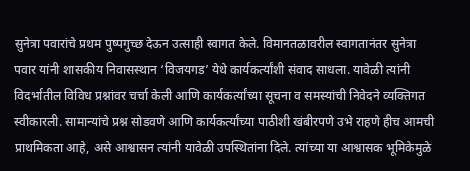सुनेत्रा पवारांचे प्रथम पुष्पगुच्छ देऊन उत्साही स्वागत केले. विमानतळावरील स्वागतानंतर सुनेत्रा पवार यांनी शासकीय निवासस्थान ‘विजयगड’ येथे कार्यकर्त्यांशी संवाद साधला. यावेळी त्यांनी विदर्भातील विविध प्रश्नांवर चर्चा केली आणि कार्यकर्त्यांच्या सूचना व समस्यांची निवेदने व्यक्तिगत स्वीकारली. सामान्यांचे प्रश्न सोडवणे आणि कार्यकर्त्यांच्या पाठीशी खंबीरपणे उभे राहणे हीच आमची प्राथमिकता आहे, असे आश्वासन त्यांनी यावेळी उपस्थितांना दिले. त्यांच्या या आश्वासक भूमिकेमुळे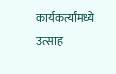कार्यकर्त्यांमध्ये उत्साह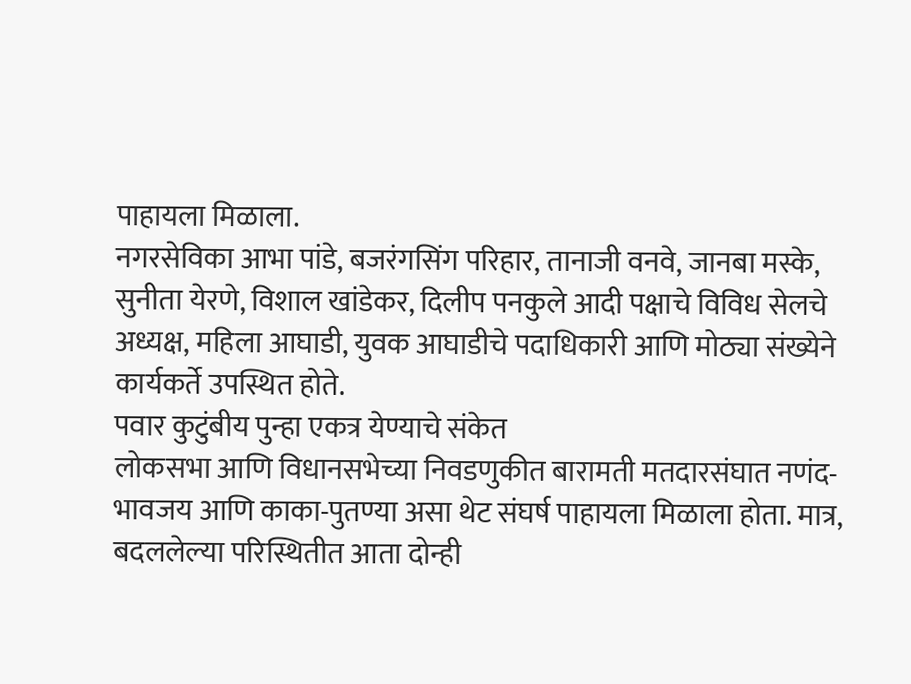पाहायला मिळाला.
नगरसेविका आभा पांडे, बजरंगसिंग परिहार, तानाजी वनवे, जानबा मस्के, सुनीता येरणे, विशाल खांडेकर, दिलीप पनकुले आदी पक्षाचे विविध सेलचे अध्यक्ष, महिला आघाडी, युवक आघाडीचे पदाधिकारी आणि मोठ्या संख्येने कार्यकर्ते उपस्थित होते.
पवार कुटुंबीय पुन्हा एकत्र येण्याचे संकेत
लोकसभा आणि विधानसभेच्या निवडणुकीत बारामती मतदारसंघात नणंद-भावजय आणि काका-पुतण्या असा थेट संघर्ष पाहायला मिळाला होता. मात्र, बदललेल्या परिस्थितीत आता दोन्ही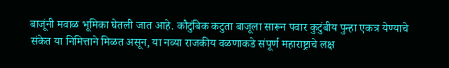बाजूंनी मवाळ भूमिका घेतली जात आहे. कौटुंबिक कटुता बाजूला सारून पवार कुटुंबीय पुन्हा एकत्र येण्याचे संकेत या निमित्ताने मिळत असून, या नव्या राजकीय वळणाकडे संपूर्ण महाराष्ट्राचे लक्ष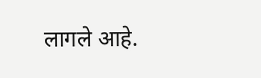लागले आहे.